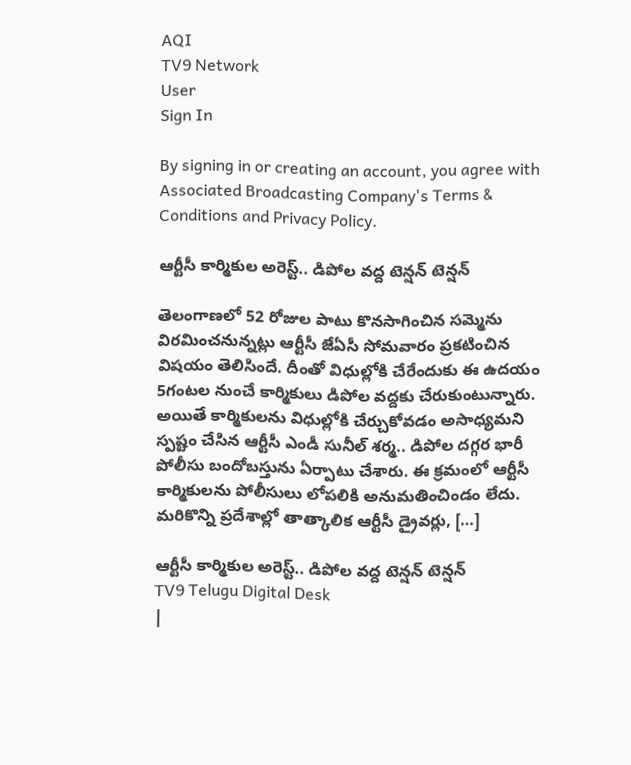AQI
TV9 Network
User
Sign In

By signing in or creating an account, you agree with Associated Broadcasting Company's Terms & Conditions and Privacy Policy.

ఆర్టీసీ కార్మికుల అరెస్ట్.. డిపోల వద్ద టెన్షన్ టెన్షన్

తెలంగాణలో 52 రోజుల పాటు కొనసాగించిన సమ్మెను విరమించనున్నట్లు ఆర్టీసీ జేఏసీ సోమవారం ప్రకటించిన విషయం తెలిసిందే. దీంతో విధుల్లోకి చేరేందుకు ఈ ఉదయం 5గంటల నుంచే కార్మికులు డిపోల వద్దకు చేరుకుంటున్నారు. అయితే కార్మికులను విధుల్లోకి చేర్చుకోవడం అసాధ్యమని స్పష్టం చేసిన ఆర్టీసీ ఎండీ సునీల్ శర్మ.. డిపోల దగ్గర భారీ పోలీసు బందోబస్తును ఏర్పాటు చేశారు. ఈ క్రమంలో ఆర్టీసీ కార్మికులను పోలీసులు లోపలికి అనుమతించిండం లేదు. మరికొన్ని ప్రదేశాల్లో తాత్కాలిక ఆర్టీసీ డ్రైవర్లు, […]

ఆర్టీసీ కార్మికుల అరెస్ట్.. డిపోల వద్ద టెన్షన్ టెన్షన్
TV9 Telugu Digital Desk
|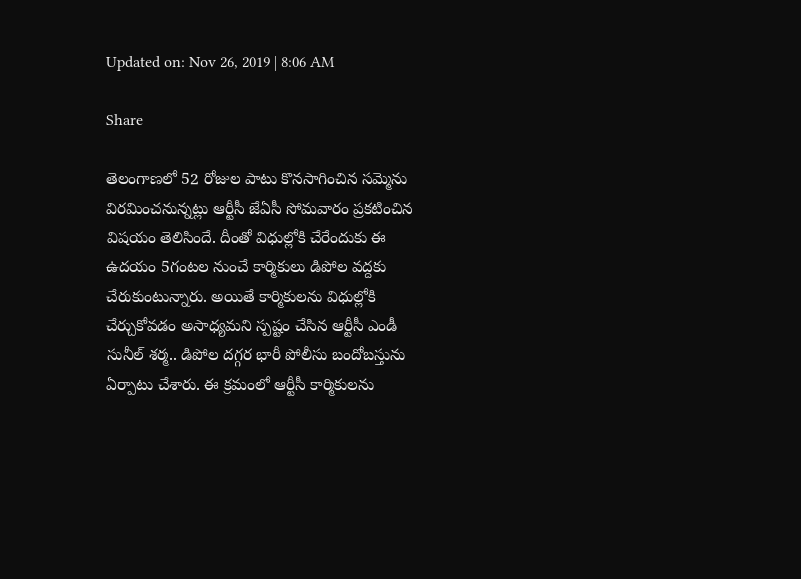Updated on: Nov 26, 2019 | 8:06 AM

Share

తెలంగాణలో 52 రోజుల పాటు కొనసాగించిన సమ్మెను విరమించనున్నట్లు ఆర్టీసీ జేఏసీ సోమవారం ప్రకటించిన విషయం తెలిసిందే. దీంతో విధుల్లోకి చేరేందుకు ఈ ఉదయం 5గంటల నుంచే కార్మికులు డిపోల వద్దకు చేరుకుంటున్నారు. అయితే కార్మికులను విధుల్లోకి చేర్చుకోవడం అసాధ్యమని స్పష్టం చేసిన ఆర్టీసీ ఎండీ సునీల్ శర్మ.. డిపోల దగ్గర భారీ పోలీసు బందోబస్తును ఏర్పాటు చేశారు. ఈ క్రమంలో ఆర్టీసీ కార్మికులను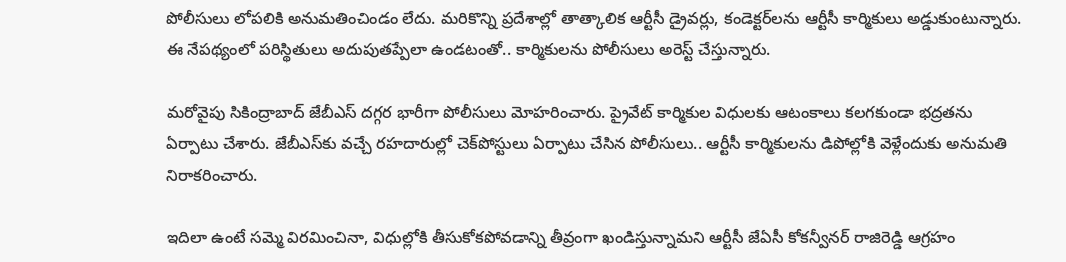పోలీసులు లోపలికి అనుమతించిండం లేదు. మరికొన్ని ప్రదేశాల్లో తాత్కాలిక ఆర్టీసీ డ్రైవర్లు, కండెక్టర్‌లను ఆర్టీసీ కార్మికులు అడ్డుకుంటున్నారు. ఈ నేపథ్యంలో పరిస్థితులు అదుపుతప్పేలా ఉండటంతో.. కార్మికులను పోలీసులు అరెస్ట్ చేస్తున్నారు.

మరోవైపు సికింద్రాబాద్‌ జేబీఎస్ దగ్గర భారీగా పోలీసులు మోహరించారు. ప్రైవేట్ కార్మికుల విధులకు ఆటంకాలు కలగకుండా భద్రతను ఏర్పాటు చేశారు. జేబీఎస్‌కు వచ్చే రహదారుల్లో చెక్‌పోస్టులు ఏర్పాటు చేసిన పోలీసులు.. ఆర్టీసీ కార్మికులను డిపోల్లోకి వెళ్లేందుకు అనుమతి నిరాకరించారు.

ఇదిలా ఉంటే సమ్మె విరమించినా, విధుల్లోకి తీసుకోకపోవడాన్ని తీవ్రంగా ఖండిస్తున్నామని ఆర్టీసీ జేఏసీ కోకన్వీనర్ రాజిరెడ్డి ఆగ్రహం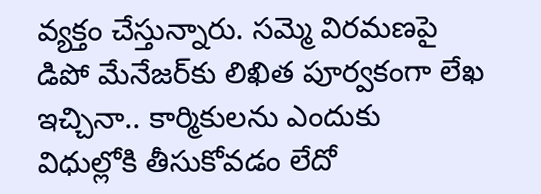వ్యక్తం చేస్తున్నారు. సమ్మె విరమణపై డిపో మేనేజర్‌కు లిఖిత పూర్వకంగా లేఖ ఇచ్చినా.. కార్మికులను ఎందుకు విధుల్లోకి తీసుకోవడం లేదో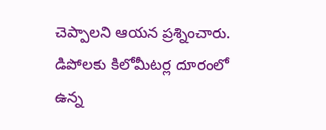చెప్పాలని ఆయన ప్రశ్నించారు. డిపోలకు కిలోమీటర్ల దూరంలో ఉన్న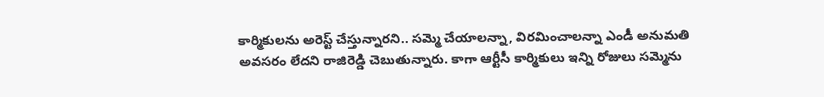కార్మికులను అరెస్ట్ చేస్తున్నారని.. సమ్మె చేయాలన్నా, విరమించాలన్నా ఎండీ అనుమతి అవసరం లేదని రాజిరెడ్డి చెబుతున్నారు. కాగా ఆర్టీసీ కార్మికులు ఇన్ని రోజులు సమ్మెను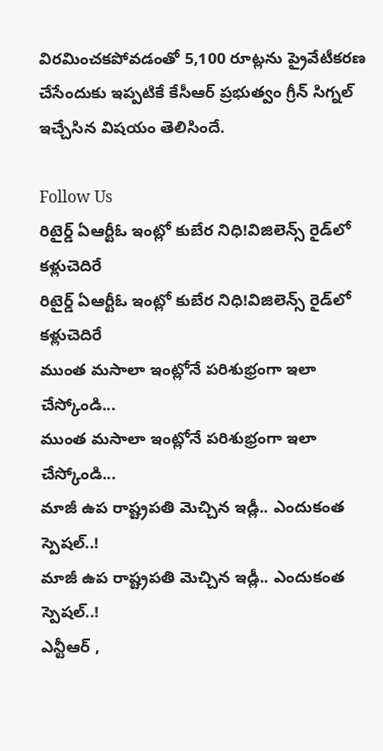విరమించకపోవడంతో 5,100 రూట్లను ప్రైవేటీకరణ చేసేందుకు ఇప్పటికే కేసీఆర్ ప్రభుత్వం గ్రీన్ సిగ్నల్ ఇచ్చేసిన విషయం తెలిసిందే.

Follow Us
రిటైర్డ్ ఏఆర్టీఓ ఇంట్లో కుబేర నిధి!విజిలెన్స్ రైడ్‌లో కళ్లుచెదిరే
రిటైర్డ్ ఏఆర్టీఓ ఇంట్లో కుబేర నిధి!విజిలెన్స్ రైడ్‌లో కళ్లుచెదిరే
ముంత మసాలా ఇంట్లోనే పరిశుభ్రంగా ఇలా చేస్కోండి...
ముంత మసాలా ఇంట్లోనే పరిశుభ్రంగా ఇలా చేస్కోండి...
మాజీ ఉప రాష్ట్రపతి మెచ్చిన ఇడ్లీ.. ఎందుకంత స్పెషల్..!
మాజీ ఉప రాష్ట్రపతి మెచ్చిన ఇడ్లీ.. ఎందుకంత స్పెషల్..!
ఎన్టీఆర్ ,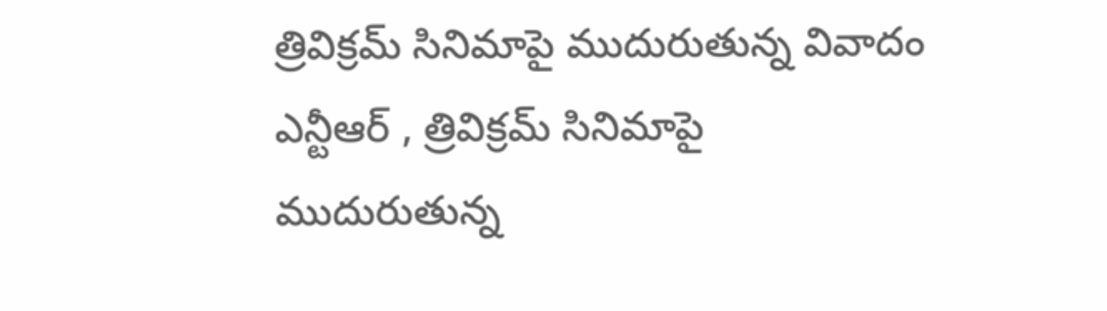త్రివిక్రమ్ సినిమాపై ముదురుతున్న వివాదం
ఎన్టీఆర్ , త్రివిక్రమ్ సినిమాపై ముదురుతున్న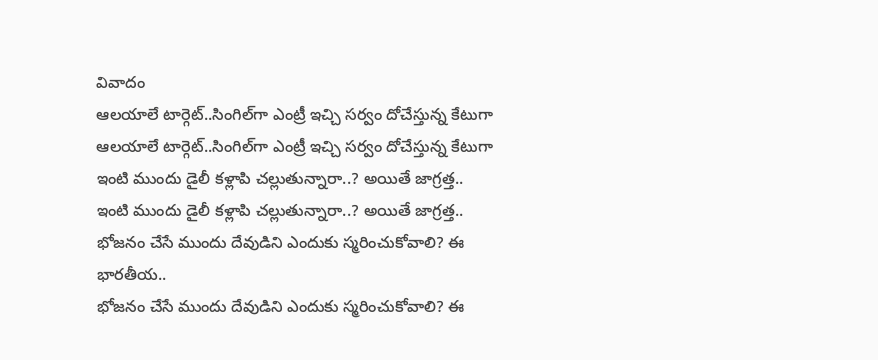వివాదం
ఆలయాలే టార్గెట్..సింగిల్‌గా ఎంట్రీ ఇచ్చి సర్వం దోచేస్తున్న కేటుగా
ఆలయాలే టార్గెట్..సింగిల్‌గా ఎంట్రీ ఇచ్చి సర్వం దోచేస్తున్న కేటుగా
ఇంటి ముందు డైలీ కళ్లాపి చల్లుతున్నారా..? అయితే జాగ్రత్త..
ఇంటి ముందు డైలీ కళ్లాపి చల్లుతున్నారా..? అయితే జాగ్రత్త..
భోజనం చేసే ముందు దేవుడిని ఎందుకు స్మరించుకోవాలి? ఈ భారతీయ..
భోజనం చేసే ముందు దేవుడిని ఎందుకు స్మరించుకోవాలి? ఈ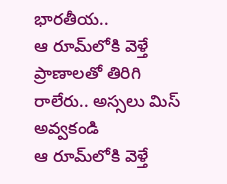భారతీయ..
ఆ రూమ్‌లోకి వెళ్తే ప్రాణాలతో తిరిగి రాలేరు.. అస్సలు మిస్ అవ్వకండి
ఆ రూమ్‌లోకి వెళ్తే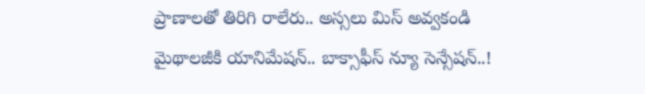ప్రాణాలతో తిరిగి రాలేరు.. అస్సలు మిస్ అవ్వకండి
మైథాలజీకి యానిమేషన్.. బాక్సాఫీస్ న్యూ సెన్సేషన్..!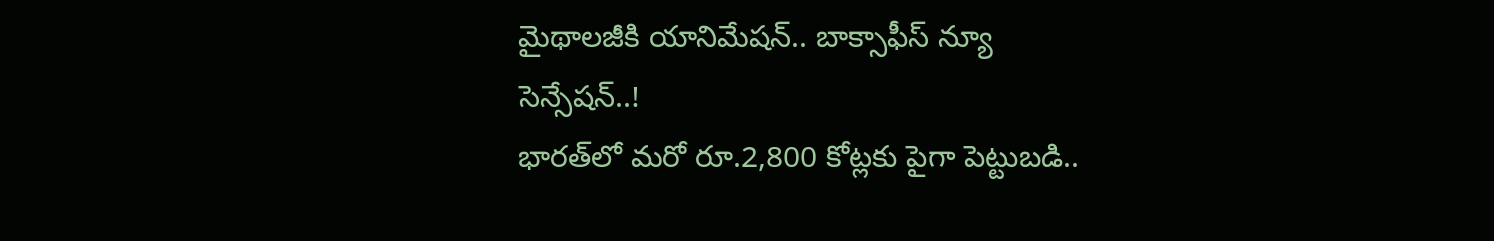మైథాలజీకి యానిమేషన్.. బాక్సాఫీస్ న్యూ సెన్సేషన్..!
భారత్‌లో మరో రూ.2,800 కోట్లకు పైగా పెట్టుబడి..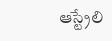ఆస్ట్రేలి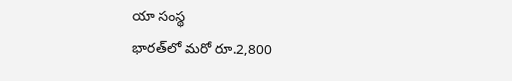యా సంస్థ
భారత్‌లో మరో రూ.2,800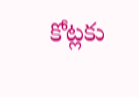కోట్లకు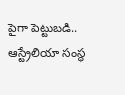పైగా పెట్టుబడి.. ఆస్ట్రేలియా సంస్థ